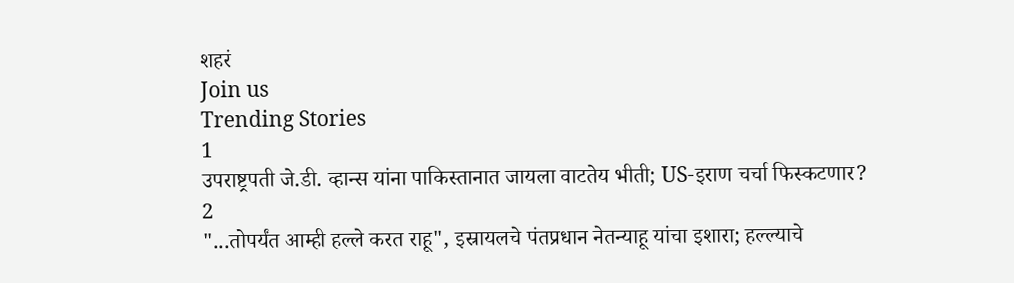शहरं
Join us
Trending Stories
1
उपराष्ट्रपती जे.डी. व्हान्स यांना पाकिस्तानात जायला वाटतेय भीती; US-इराण चर्चा फिस्कटणार?
2
"...तोपर्यंत आम्ही हल्ले करत राहू", इस्रायलचे पंतप्रधान नेतन्याहू यांचा इशारा; हल्ल्याचे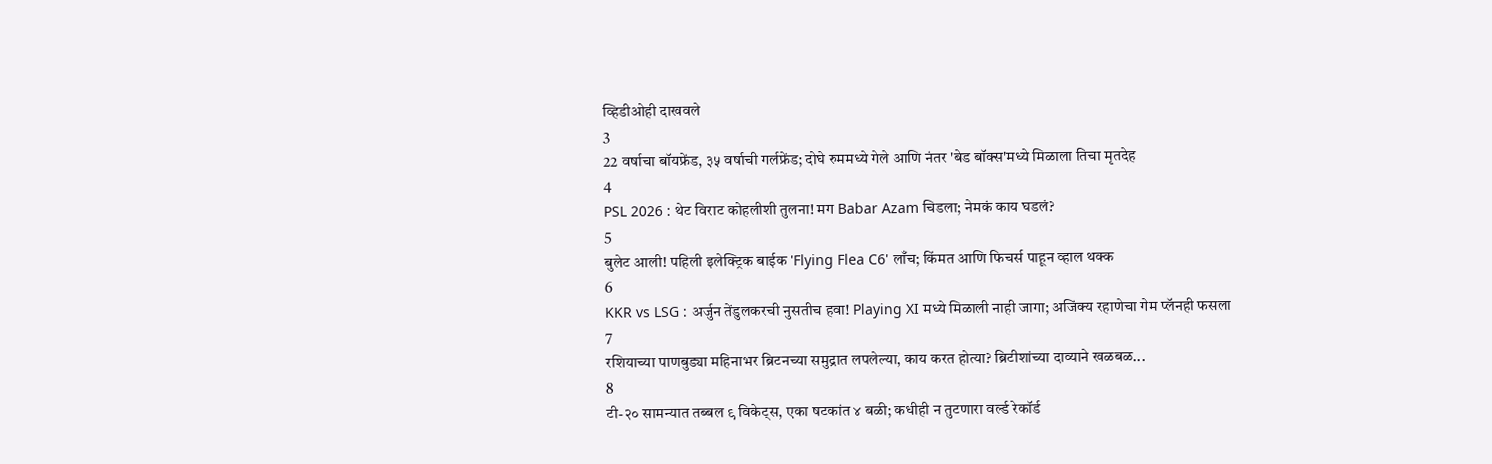व्हिडीओही दाखवले
3
22 वर्षाचा बॉयफ्रेंड, ३५ वर्षाची गर्लफ्रेंड; दोघे रुममध्ये गेले आणि नंतर 'बेड बॉक्स'मध्ये मिळाला तिचा मृतदेह
4
PSL 2026 : थेट विराट कोहलीशी तुलना! मग Babar Azam चिडला; नेमकं काय घडलं?
5
बुलेट आली! पहिली इलेक्ट्रिक बाईक 'Flying Flea C6' लाँच; किंमत आणि फिचर्स पाहून व्हाल थक्क
6
KKR vs LSG : अर्जुन तेंडुलकरची नुसतीच हवा! Playing XI मध्ये मिळाली नाही जागा; अजिंक्य रहाणेचा गेम प्लॅनही फसला
7
रशियाच्या पाणबुड्या महिनाभर ब्रिटनच्या समुद्रात लपलेल्या, काय करत होत्या? ब्रिटीशांच्या दाव्याने खळबळ...
8
टी-२० सामन्यात तब्बल ९ विकेट्स, एका षटकांत ४ बळी; कधीही न तुटणारा वर्ल्ड रेकॉर्ड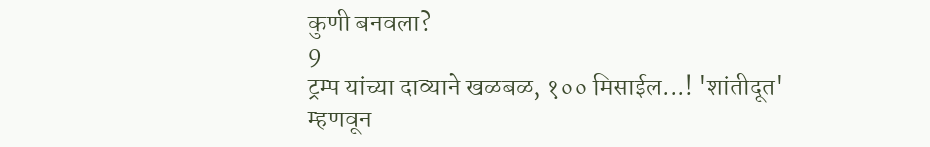कुणी बनवला?
9
ट्रम्प यांच्या दाव्याने खळबळ, १०० मिसाईल...! 'शांतीदूत' म्हणवून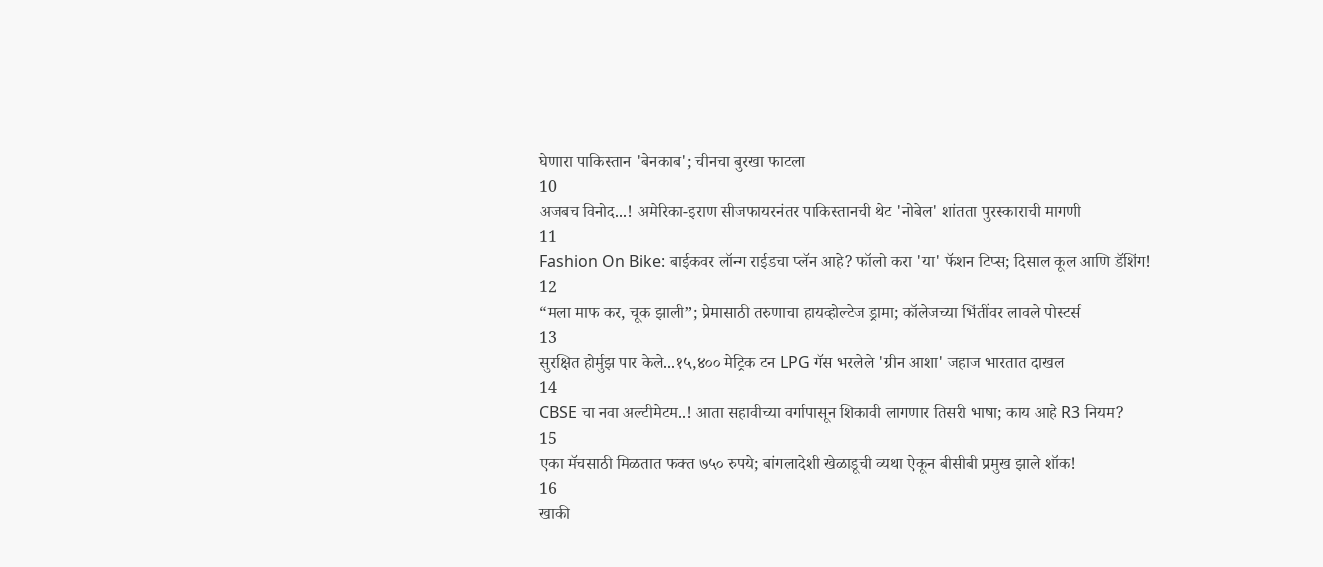घेणारा पाकिस्तान 'बेनकाब'; चीनचा बुरखा फाटला
10
अजबच विनोद...! अमेरिका-इराण सीजफायरनंतर पाकिस्तानची थेट 'नोबेल' शांतता पुरस्काराची मागणी
11
Fashion On Bike: बाईकवर लॉन्ग राईडचा प्लॅन आहे? फॉलो करा 'या' फॅशन टिप्स; दिसाल कूल आणि डॅशिंग!
12
“मला माफ कर, चूक झाली”; प्रेमासाठी तरुणाचा हायव्होल्टेज ड्रामा; कॉलेजच्या भिंतींवर लावले पोस्टर्स
13
सुरक्षित होर्मुझ पार केले...१५,४०० मेट्रिक टन LPG गॅस भरलेले 'ग्रीन आशा' जहाज भारतात दाखल
14
CBSE चा नवा अल्टीमेटम..! आता सहावीच्या वर्गापासून शिकावी लागणार तिसरी भाषा; काय आहे R3 नियम?
15
एका मॅचसाठी मिळतात फक्त ७५० रुपये; बांगलादेशी खेळाडूची व्यथा ऐकून बीसीबी प्रमुख झाले शॉक!
16
खाकी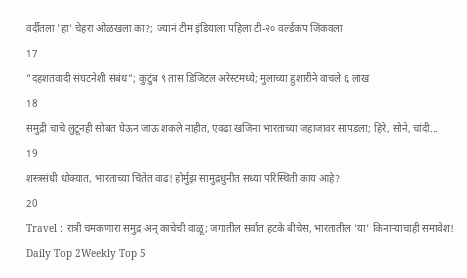वर्दीतला 'हा' चेहरा ओळखला का?; ज्यानं टीम इंडियाला पहिला टी-२० वर्ल्डकप जिंकवला
17
"दहशतवादी संघटनेशी संबंध”; कुटुंब ९ तास डिजिटल अरेस्टमध्ये; मुलाच्या हुशारीने वाचले ६ लाख
18
समुद्री चाचे लुटूनही सोबत घेऊन जाऊ शकले नाहीत, एवढा खजिना भारताच्या जहाजावर सापडला; हिरे, सोने, चांदी...
19
शस्त्रसंधी धोक्यात, भारताच्या चिंतेत वाढ! होर्मुझ सामुद्रधुनीत सध्या परिस्थिती काय आहे?
20
Travel : रात्री चमकणारा समुद्र अन् काचेची वाळू; जगातील सर्वात हटके बीचेस, भारतातील 'या' किनाऱ्याचाही समावेश!
Daily Top 2Weekly Top 5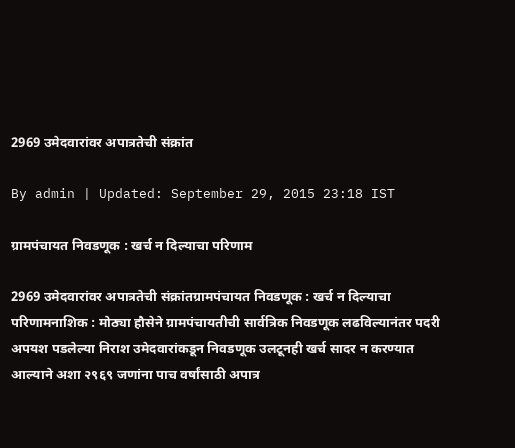2969 उमेदवारांवर अपात्रतेची संक्रांत

By admin | Updated: September 29, 2015 23:18 IST

ग्रामपंचायत निवडणूक : खर्च न दिल्याचा परिणाम

2969 उमेदवारांवर अपात्रतेची संक्रांतग्रामपंचायत निवडणूक : खर्च न दिल्याचा परिणामनाशिक : मोठ्या हौसेने ग्रामपंचायतीची सार्वत्रिक निवडणूक लढविल्यानंतर पदरी अपयश पडलेल्या निराश उमेदवारांकडून निवडणूक उलटूनही खर्च सादर न करण्यात आल्याने अशा २९६९ जणांना पाच वर्षांसाठी अपात्र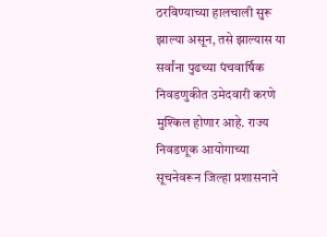ठरविण्याच्या हालचाली सुरू झाल्या असून, तसे झाल्यास या सर्वांना पुढच्या पंचवार्षिक निवडणुकीत उमेदवारी करणे मुश्किल होणार आहे. राज्य निवडणूक आयोगाच्या सूचनेवरून जिल्हा प्रशासनाने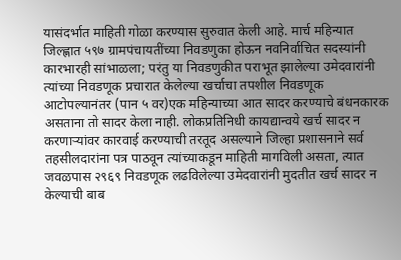यासंदर्भात माहिती गोळा करण्यास सुरुवात केली आहे. मार्च महिन्यात जिल्ह्णात ५९७ ग्रामपंचायतींच्या निवडणुका होऊन नवनिर्वाचित सदस्यांनी कारभारही सांभाळला; परंतु या निवडणुकीत पराभूत झालेल्या उमेदवारांनी त्यांच्या निवडणूक प्रचारात केलेल्या खर्चाचा तपशील निवडणूक आटोपल्यानंतर (पान ५ वर)एक महिन्याच्या आत सादर करण्याचे बंधनकारक असताना तो सादर केला नाही. लोकप्रतिनिधी कायद्यान्वये खर्च सादर न करणाऱ्यांवर कारवाई करण्याची तरतूद असल्याने जिल्हा प्रशासनाने सर्व तहसीलदारांना पत्र पाठवून त्यांच्याकडून माहिती मागविली असता, त्यात जवळपास २९६९ निवडणूक लढविलेल्या उमेदवारांनी मुदतीत खर्च सादर न केल्याची बाब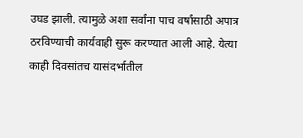उघड झाली. त्यामुळे अशा सर्वांना पाच वर्षांसाठी अपात्र ठरविण्याची कार्यवाही सुरू करण्यात आली आहे. येत्या काही दिवसांतच यासंदर्भातील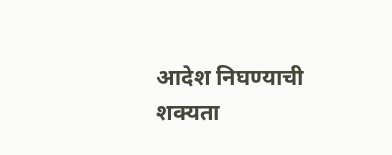आदेश निघण्याची शक्यता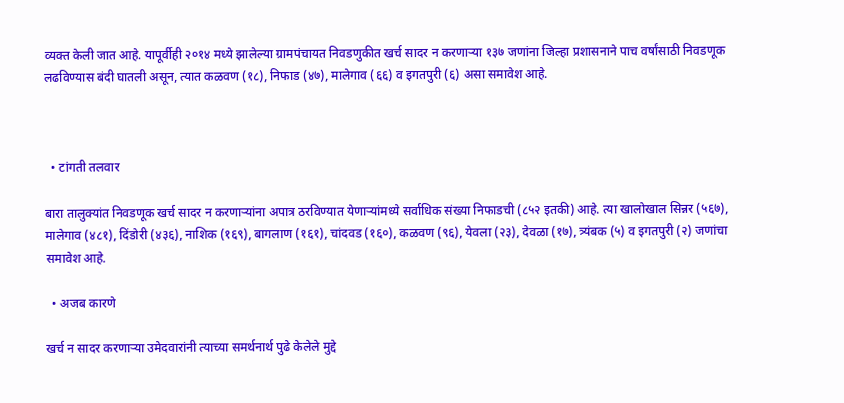व्यक्त केली जात आहे. यापूर्वीही २०१४ मध्ये झालेल्या ग्रामपंचायत निवडणुकीत खर्च सादर न करणाऱ्या १३७ जणांना जिल्हा प्रशासनाने पाच वर्षांसाठी निवडणूक लढविण्यास बंदी घातली असून, त्यात कळवण (१८), निफाड (४७), मालेगाव (६६) व इगतपुरी (६) असा समावेश आहे.



  • टांगती तलवार

बारा तालुक्यांत निवडणूक खर्च सादर न करणाऱ्यांना अपात्र ठरविण्यात येणाऱ्यांमध्ये सर्वाधिक संख्या निफाडची (८५२ इतकी) आहे. त्या खालोखाल सिन्नर (५६७), मालेगाव (४८१), दिंडोरी (४३६), नाशिक (१६९), बागलाण (१६१), चांदवड (१६०), कळवण (९६), येवला (२३), देवळा (१७), त्र्यंबक (५) व इगतपुरी (२) जणांचा समावेश आहे.

  • अजब कारणे

खर्च न सादर करणाऱ्या उमेदवारांनी त्याच्या समर्थनार्थ पुढे केलेले मुद्दे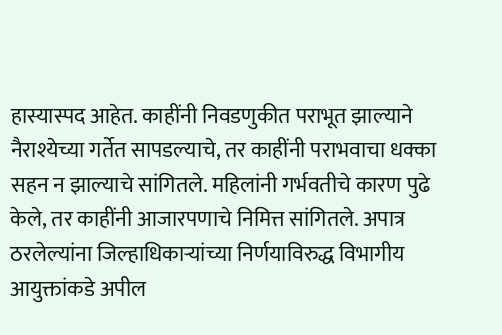हास्यास्पद आहेत. काहींनी निवडणुकीत पराभूत झाल्याने नैराश्येच्या गर्तेत सापडल्याचे, तर काहींनी पराभवाचा धक्का सहन न झाल्याचे सांगितले. महिलांनी गर्भवतीचे कारण पुढे केले, तर काहींनी आजारपणाचे निमित्त सांगितले. अपात्र ठरलेल्यांना जिल्हाधिकाऱ्यांच्या निर्णयाविरुद्ध विभागीय आयुक्तांकडे अपील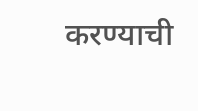करण्याची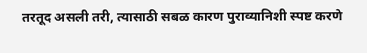तरतूद असली तरी, त्यासाठी सबळ कारण पुराव्यानिशी स्पष्ट करणे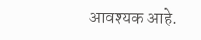आवश्यक आहे.